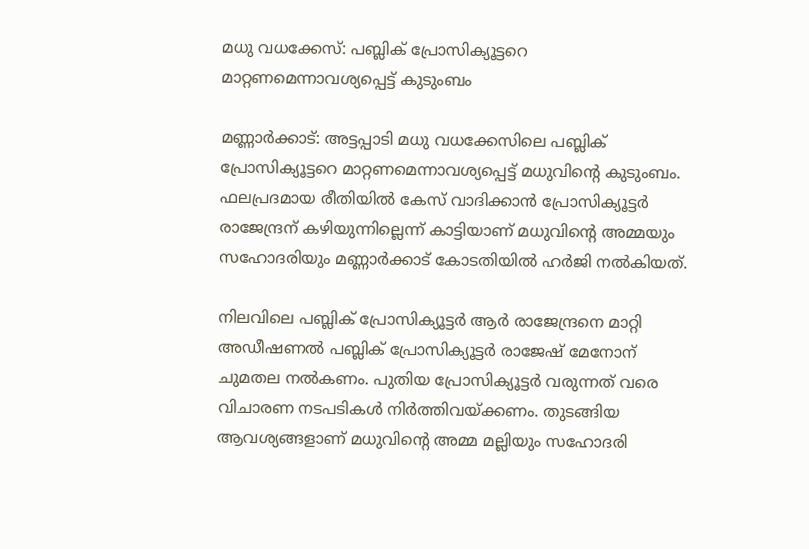മധു വധക്കേസ്: പബ്ലിക് പ്രോസിക്യൂട്ടറെ മാറ്റണമെന്നാവശ്യപ്പെട്ട് കുടുംബം

മണ്ണാര്‍ക്കാട്: അട്ടപ്പാടി മധു വധക്കേസിലെ പബ്ലിക് പ്രോസിക്യൂട്ടറെ മാറ്റണമെന്നാവശ്യപ്പെട്ട് മധുവിന്റെ കുടുംബം. ഫലപ്രദമായ രീതിയില്‍ കേസ് വാദിക്കാന്‍ പ്രോസിക്യൂട്ടര്‍ രാജേന്ദ്രന് കഴിയുന്നില്ലെന്ന് കാട്ടിയാണ് മധുവിന്റെ അമ്മയും സഹോദരിയും മണ്ണാര്‍ക്കാട് കോടതിയില്‍ ഹര്‍ജി നല്‍കിയത്.

നിലവിലെ പബ്ലിക് പ്രോസിക്യൂട്ടര്‍ ആര്‍ രാജേന്ദ്രനെ മാറ്റി അഡീഷണല്‍ പബ്ലിക് പ്രോസിക്യൂട്ടര്‍ രാജേഷ് മേനോന് ചുമതല നല്‍കണം. പുതിയ പ്രോസിക്യൂട്ടര്‍ വരുന്നത് വരെ വിചാരണ നടപടികള്‍ നിര്‍ത്തിവയ്ക്കണം. തുടങ്ങിയ ആവശ്യങ്ങളാണ് മധുവിന്റെ അമ്മ മല്ലിയും സഹോദരി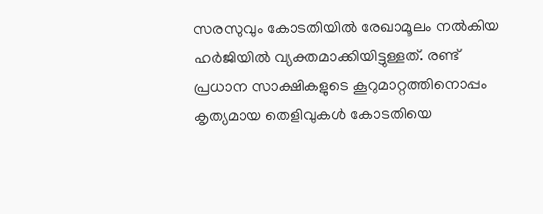സരസുവും കോടതിയില്‍ രേഖാമൂലം നല്‍കിയ ഹര്‍ജിയില്‍ വ്യക്തമാക്കിയിട്ടുള്ളത്. രണ്ട് പ്രധാന സാക്ഷികളുടെ കൂറുമാറ്റത്തിനൊപ്പം കൃത്യമായ തെളിവുകള്‍ കോടതിയെ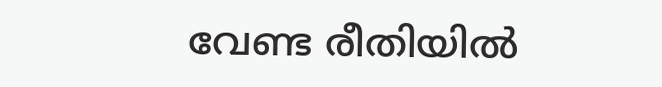വേണ്ട രീതിയില്‍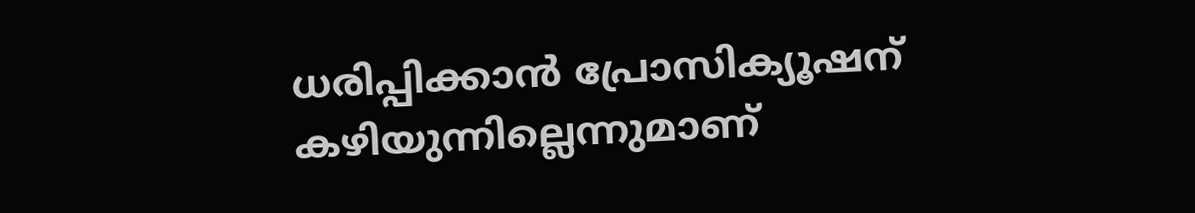ധരിപ്പിക്കാന്‍ പ്രോസിക്യൂഷന് കഴിയുന്നില്ലെന്നുമാണ്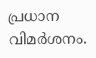പ്രധാന വിമര്‍ശനം.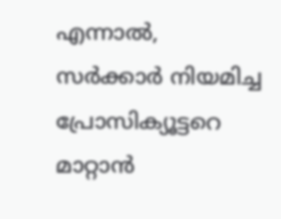എന്നാല്‍, സര്‍ക്കാര്‍ നിയമിച്ച പ്രോസിക്യൂട്ടറെ മാറ്റാന്‍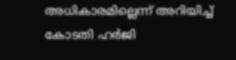അധികാരമില്ലെന്ന് അറിയിച്ച് കോടതി ഹര്‍ജി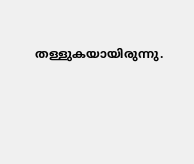തള്ളുകയായിരുന്നു.